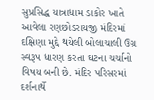સુપ્રસિદ્ધ યાત્રાધામ ડાકોર ખાતે આવેલા રણછોડરાયજી મંદિરમાં દક્ષિણા મુદ્દે થયેલી બોલાચાલી ઉગ્ર સ્વરૂપ ધારણ કરતા ઘટના ચર્ચાનો વિષય બની છે. મંદિર પરિસરમાં દર્શનાર્થે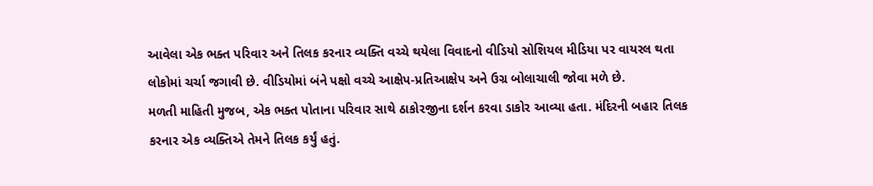આવેલા એક ભક્ત પરિવાર અને તિલક કરનાર વ્યક્તિ વચ્ચે થયેલા વિવાદનો વીડિયો સોશિયલ મીડિયા પર વાયરલ થતા લોકોમાં ચર્ચા જગાવી છે. વીડિયોમાં બંને પક્ષો વચ્ચે આક્ષેપ-પ્રતિઆક્ષેપ અને ઉગ્ર બોલાચાલી જોવા મળે છે.
મળતી માહિતી મુજબ, એક ભક્ત પોતાના પરિવાર સાથે ઠાકોરજીના દર્શન કરવા ડાકોર આવ્યા હતા. મંદિરની બહાર તિલક કરનાર એક વ્યક્તિએ તેમને તિલક કર્યું હતું.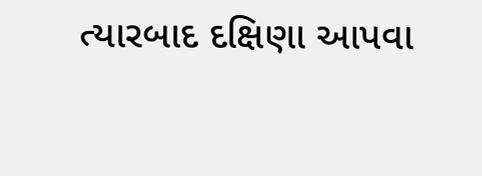ત્યારબાદ દક્ષિણા આપવા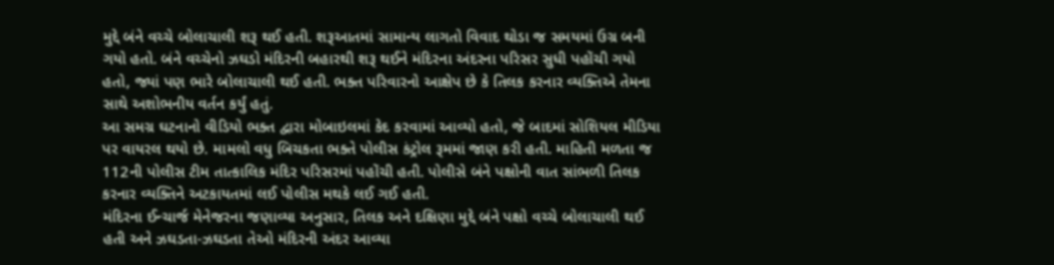મુદ્દે બંને વચ્ચે બોલાચાલી શરૂ થઈ હતી. શરૂઆતમાં સામાન્ય લાગતો વિવાદ થોડા જ સમયમાં ઉગ્ર બની ગયો હતો. બંને વચ્ચેનો ઝઘડો મંદિરની બહારથી શરૂ થઈને મંદિરના અંદરના પરિસર સુધી પહોંચી ગયો હતો, જ્યાં પણ ભારે બોલાચાલી થઈ હતી. ભક્ત પરિવારનો આક્ષેપ છે કે તિલક કરનાર વ્યક્તિએ તેમના સાથે અશોભનીય વર્તન કર્યું હતું.
આ સમગ્ર ઘટનાનો વીડિયો ભક્ત દ્વારા મોબાઇલમાં કેદ કરવામાં આવ્યો હતો, જે બાદમાં સોશિયલ મીડિયા પર વાયરલ થયો છે. મામલો વધુ બિચકતા ભક્તે પોલીસ કંટ્રોલ રૂમમાં જાણ કરી હતી. માહિતી મળતા જ 112ની પોલીસ ટીમ તાત્કાલિક મંદિર પરિસરમાં પહોંચી હતી. પોલીસે બંને પક્ષોની વાત સાંભળી તિલક કરનાર વ્યક્તિને અટકાયતમાં લઈ પોલીસ મથકે લઈ ગઈ હતી.
મંદિરના ઈન્ચાર્જ મેનેજરના જણાવ્યા અનુસાર, તિલક અને દક્ષિણા મુદ્દે બંને પક્ષો વચ્ચે બોલાચાલી થઈ હતી અને ઝઘડતા-ઝઘડતા તેઓ મંદિરની અંદર આવ્યા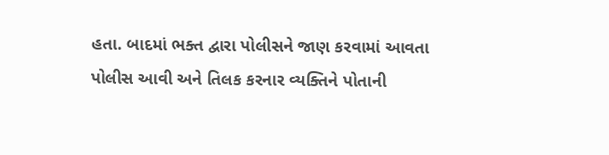હતા. બાદમાં ભક્ત દ્વારા પોલીસને જાણ કરવામાં આવતા પોલીસ આવી અને તિલક કરનાર વ્યક્તિને પોતાની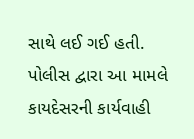સાથે લઈ ગઈ હતી. પોલીસ દ્વારા આ મામલે કાયદેસરની કાર્યવાહી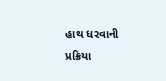હાથ ધરવાની પ્રક્રિયા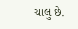ચાલુ છે.